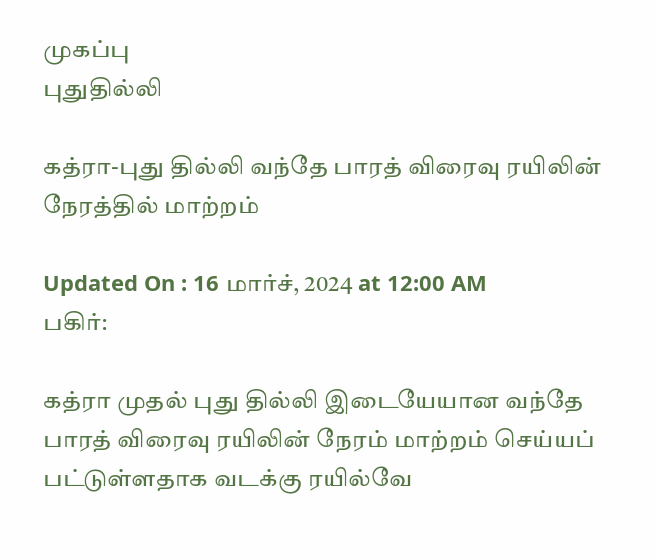முகப்பு
புதுதில்லி

கத்ரா-புது தில்லி வந்தே பாரத் விரைவு ரயிலின் நேரத்தில் மாற்றம்

Updated On : 16 மார்ச், 2024 at 12:00 AM
பகிர்:

கத்ரா முதல் புது தில்லி இடையேயான வந்தே பாரத் விரைவு ரயிலின் நேரம் மாற்றம் செய்யப் பட்டுள்ளதாக வடக்கு ரயில்வே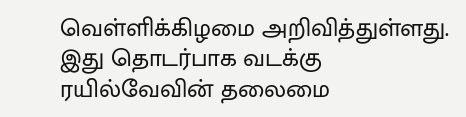வெள்ளிக்கிழமை அறிவித்துள்ளது. இது தொடர்பாக வடக்கு ரயில்வேவின் தலைமை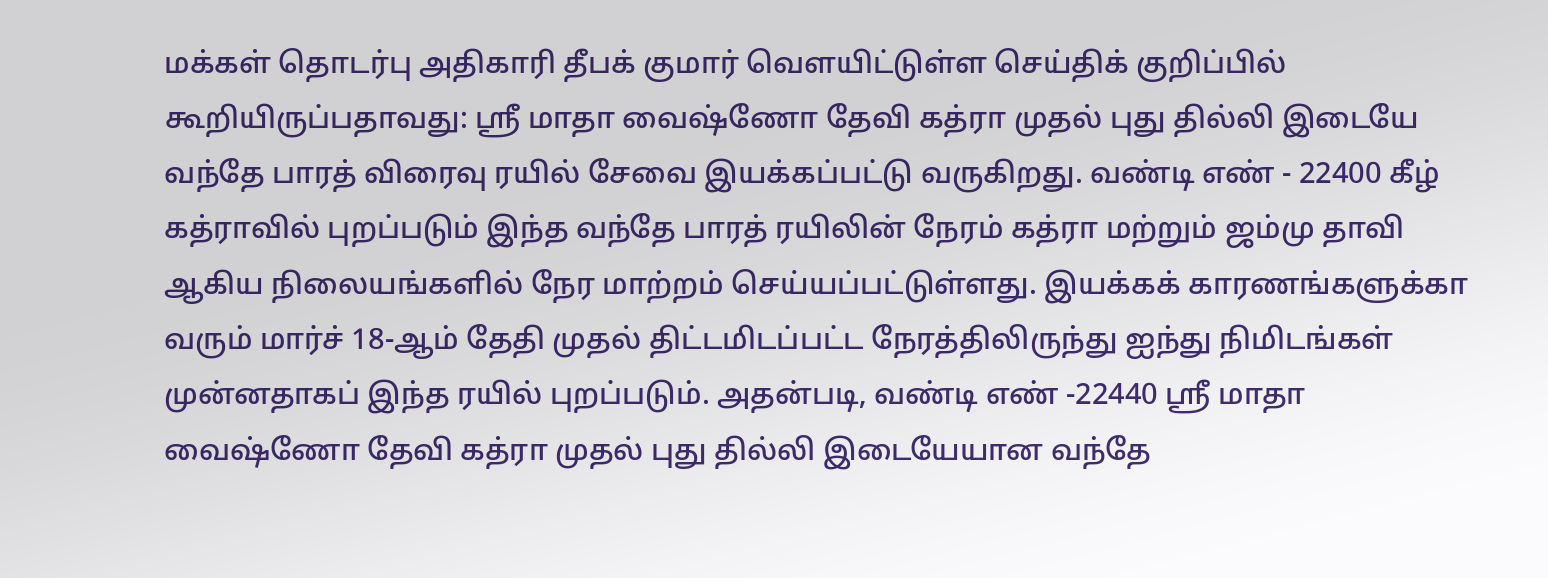மக்கள் தொடர்பு அதிகாரி தீபக் குமார் வெளயிட்டுள்ள செய்திக் குறிப்பில் கூறியிருப்பதாவது: ஸ்ரீ மாதா வைஷ்ணோ தேவி கத்ரா முதல் புது தில்லி இடையே வந்தே பாரத் விரைவு ரயில் சேவை இயக்கப்பட்டு வருகிறது. வண்டி எண் - 22400 கீழ் கத்ராவில் புறப்படும் இந்த வந்தே பாரத் ரயிலின் நேரம் கத்ரா மற்றும் ஜம்மு தாவி ஆகிய நிலையங்களில் நேர மாற்றம் செய்யப்பட்டுள்ளது. இயக்கக் காரணங்களுக்கா வரும் மார்ச் 18-ஆம் தேதி முதல் திட்டமிடப்பட்ட நேரத்திலிருந்து ஐந்து நிமிடங்கள் முன்னதாகப் இந்த ரயில் புறப்படும். அதன்படி, வண்டி எண் -22440 ஸ்ரீ மாதா வைஷ்ணோ தேவி கத்ரா முதல் புது தில்லி இடையேயான வந்தே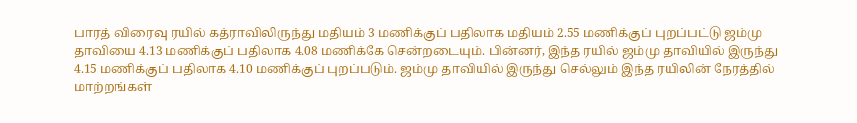பாரத் விரைவு ரயில் கத்ராவிலிருந்து மதியம் 3 மணிக்குப் பதிலாக மதியம் 2.55 மணிக்குப் புறப்பட்டு ஜம்மு தாவியை 4.13 மணிக்குப் பதிலாக 4.08 மணிக்கே சென்றடையும். பின்னர், இந்த ரயில் ஜம்மு தாவியில் இருந்து 4.15 மணிக்குப் பதிலாக 4.10 மணிக்குப் புறப்படும். ஜம்மு தாவியில் இருந்து செல்லும் இந்த ரயிலின் நேரத்தில் மாற்றங்கள்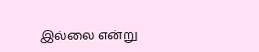இல்லை என்று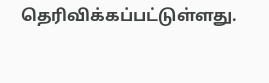தெரிவிக்கப்பட்டுள்ளது.